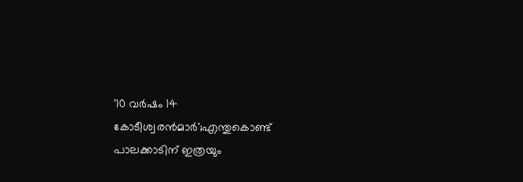'10 വർഷം 14 കോടീശ്വരൻമാർ';എന്തുകൊണ്ട് പാലക്കാടിന് ഇത്രയും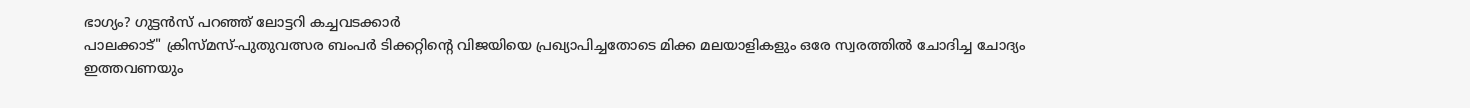ഭാഗ്യം? ഗുട്ടൻസ് പറഞ്ഞ് ലോട്ടറി കച്ചവടക്കാർ
പാലക്കാട്" ക്രിസ്മസ്-പുതുവത്സര ബംപർ ടിക്കറ്റിന്റെ വിജയിയെ പ്രഖ്യാപിച്ചതോടെ മിക്ക മലയാളികളും ഒരേ സ്വരത്തിൽ ചോദിച്ച ചോദ്യം ഇത്തവണയും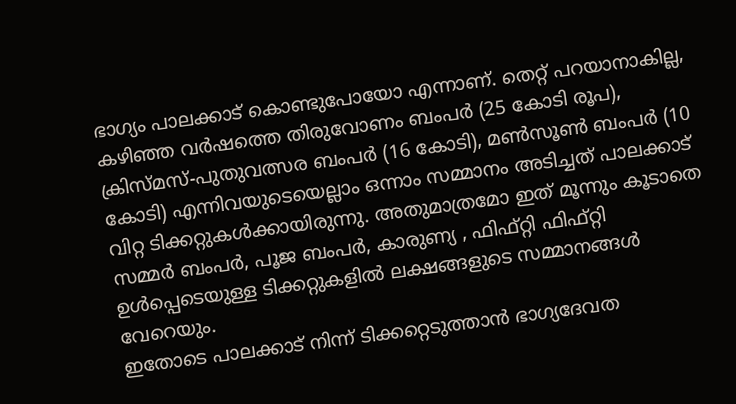ഭാഗ്യം പാലക്കാട് കൊണ്ടുപോയോ എന്നാണ്. തെറ്റ് പറയാനാകില്ല, കഴിഞ്ഞ വർഷത്തെ തിരുവോണം ബംപർ (25 കോടി രൂപ), ക്രിസ്മസ്-പുതുവത്സര ബംപർ (16 കോടി), മൺസൂൺ ബംപർ (10 കോടി) എന്നിവയുടെയെല്ലാം ഒന്നാം സമ്മാനം അടിച്ചത് പാലക്കാട് വിറ്റ ടിക്കറ്റുകൾക്കായിരുന്നു. അതുമാത്രമോ ഇത് മൂന്നും കൂടാതെ സമ്മർ ബംപർ, പൂജ ബംപർ, കാരുണ്യ , ഫിഫ്റ്റി ഫിഫ്റ്റി ഉൾപ്പെടെയുള്ള ടിക്കറ്റുകളിൽ ലക്ഷങ്ങളുടെ സമ്മാനങ്ങൾ വേറെയും.
ഇതോടെ പാലക്കാട് നിന്ന് ടിക്കറ്റെടുത്താൻ ഭാഗ്യദേവത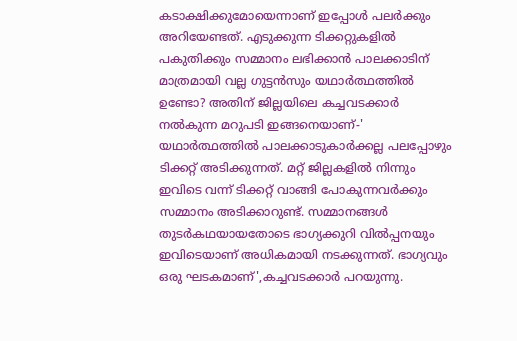കടാക്ഷിക്കുമോയെന്നാണ് ഇപ്പോൾ പലർക്കും അറിയേണ്ടത്. എടുക്കുന്ന ടിക്കറ്റുകളിൽ പകുതിക്കും സമ്മാനം ലഭിക്കാൻ പാലക്കാടിന് മാത്രമായി വല്ല ഗുട്ടൻസും യഥാർത്ഥത്തിൽ ഉണ്ടോ? അതിന് ജില്ലയിലെ കച്ചവടക്കാർ നൽകുന്ന മറുപടി ഇങ്ങനെയാണ്-' യഥാർത്ഥത്തിൽ പാലക്കാടുകാർക്കല്ല പലപ്പോഴും ടിക്കറ്റ് അടിക്കുന്നത്. മറ്റ് ജില്ലകളിൽ നിന്നും ഇവിടെ വന്ന് ടിക്കറ്റ് വാങ്ങി പോകുന്നവർക്കും സമ്മാനം അടിക്കാറുണ്ട്. സമ്മാനങ്ങൾ തുടർകഥയായതോടെ ഭാഗ്യക്കുറി വിൽപ്പനയും ഇവിടെയാണ് അധികമായി നടക്കുന്നത്. ഭാഗ്യവും ഒരു ഘടകമാണ്',കച്ചവടക്കാർ പറയുന്നു.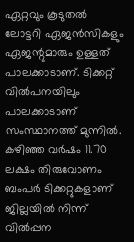ഏറ്റവും കൂടുതൽ ലോട്ടറി ഏജൻസികളും ഏജന്റുമാരും ഉള്ളത് പാലക്കാടാണ്. ടിക്കറ്റ് വിൽപനയിലും പാലക്കാടാണ് സംസ്ഥാനത്ത് മുന്നിൽ. കഴിഞ്ഞ വർഷം 11.70 ലക്ഷം തിരുവോണം ബംപർ ടിക്കറ്റുകളാണ് ജില്ലയിൽ നിന്ന് വിൽപ്പന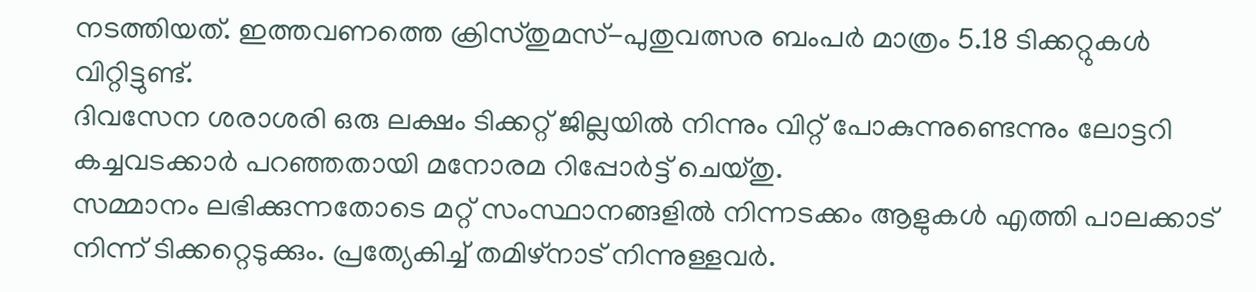നടത്തിയത്. ഇത്തവണത്തെ ക്രിസ്തുമസ്-പുതുവത്സര ബംപർ മാത്രം 5.18 ടിക്കറ്റുകൾ വിറ്റിട്ടുണ്ട്.
ദിവസേന ശരാശരി ഒരു ലക്ഷം ടിക്കറ്റ് ജില്ലയിൽ നിന്നും വിറ്റ് പോകുന്നുണ്ടെന്നും ലോട്ടറി കച്ചവടക്കാർ പറഞ്ഞതായി മനോരമ റിപ്പോർട്ട് ചെയ്തു.
സമ്മാനം ലഭിക്കുന്നതോടെ മറ്റ് സംസ്ഥാനങ്ങളിൽ നിന്നടക്കം ആളുകൾ എത്തി പാലക്കാട് നിന്ന് ടിക്കറ്റെടുക്കും. പ്രത്യേകിച്ച് തമിഴ്നാട് നിന്നുള്ളവർ.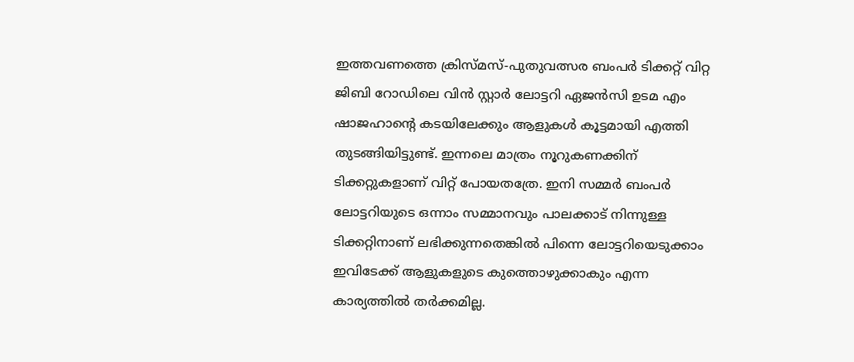ഇത്തവണത്തെ ക്രിസ്മസ്-പുതുവത്സര ബംപർ ടിക്കറ്റ് വിറ്റ ജിബി റോഡിലെ വിൻ സ്റ്റാർ ലോട്ടറി ഏജൻസി ഉടമ എം ഷാജഹാന്റെ കടയിലേക്കും ആളുകൾ കൂട്ടമായി എത്തി തുടങ്ങിയിട്ടുണ്ട്. ഇന്നലെ മാത്രം നൂറുകണക്കിന് ടിക്കറ്റുകളാണ് വിറ്റ് പോയതത്രേ. ഇനി സമ്മർ ബംപർ ലോട്ടറിയുടെ ഒന്നാം സമ്മാനവും പാലക്കാട് നിന്നുള്ള ടിക്കറ്റിനാണ് ലഭിക്കുന്നതെങ്കിൽ പിന്നെ ലോട്ടറിയെടുക്കാം ഇവിടേക്ക് ആളുകളുടെ കുത്തൊഴുക്കാകും എന്ന കാര്യത്തിൽ തർക്കമില്ല.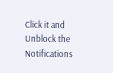Click it and Unblock the Notifications